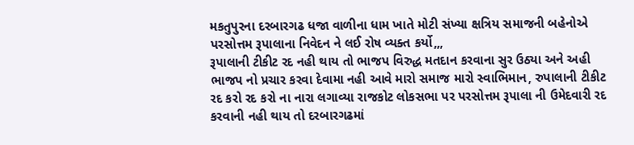મકતુપુરના દરબારગઢ ધજા વાળીના ધામ ખાતે મોટી સંખ્યા ક્ષત્રિય સમાજની બહેનોએ પરસોત્તમ રૂપાલાના નિવેદન ને લઈ રોષ વ્યક્ત કર્યો,,,
રૂપાલાની ટીકીટ રદ નહી થાય તો ભાજપ વિરુદ્ધ મતદાન કરવાના સુર ઉઠ્યા અને અહી ભાજપ નો પ્રચાર કરવા દેવામા નહી આવે મારો સમાજ મારો સ્વાભિમાન, રુપાલાની ટીકીટ રદ કરો રદ કરો ના નારા લગાવ્યા રાજકોટ લોકસભા પર પરસોત્તમ રૂપાલા ની ઉમેદવારી રદ કરવાની નહી થાય તો દરબારગઢમાં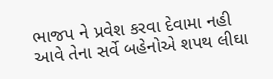ભાજપ ને પ્રવેશ કરવા દેવામા નહી આવે તેના સર્વે બહેનોએ શપથ લીઘા